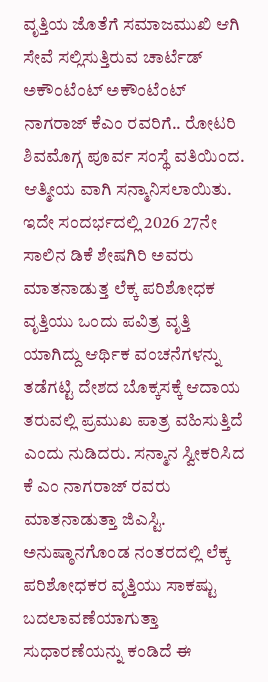ವೃತ್ತಿಯ ಜೊತೆಗೆ ಸಮಾಜಮುಖಿ ಆಗಿ ಸೇವೆ ಸಲ್ಲಿಸುತ್ತಿರುವ ಚಾರ್ಟೆಡ್ ಅಕೌಂಟೆಂಟ್ ಅಕೌಂಟೆಂಟ್ ನಾಗರಾಜ್ ಕೆಎಂ ರವರಿಗೆ.. ರೋಟರಿ ಶಿವಮೊಗ್ಗ ಪೂರ್ವ ಸಂಸ್ಥೆ ವತಿಯಿಂದ. ಆತ್ಮೀಯ ವಾಗಿ ಸನ್ಮಾನಿಸಲಾಯಿತು. ಇದೇ ಸಂದರ್ಭದಲ್ಲಿ 2026 27ನೇ ಸಾಲಿನ ಡಿಕೆ ಶೇಷಗಿರಿ ಅವರು ಮಾತನಾಡುತ್ತ ಲೆಕ್ಕ ಪರಿಶೋಧಕ ವೃತ್ತಿಯು ಒಂದು ಪವಿತ್ರ ವೃತ್ತಿ ಯಾಗಿದ್ದು ಆರ್ಥಿಕ ವಂಚನೆಗಳನ್ನು ತಡೆಗಟ್ಟಿ ದೇಶದ ಬೊಕ್ಕಸಕ್ಕೆ ಆದಾಯ ತರುವಲ್ಲಿ ಪ್ರಮುಖ ಪಾತ್ರ ವಹಿಸುತ್ತಿದೆ ಎಂದು ನುಡಿದರು. ಸನ್ಮಾನ ಸ್ವೀಕರಿಸಿದ ಕೆ ಎಂ ನಾಗರಾಜ್ ರವರು ಮಾತನಾಡುತ್ತಾ ಜಿಎಸ್ಟಿ. ಅನುಷ್ಠಾನಗೊಂಡ ನಂತರದಲ್ಲಿ ಲೆಕ್ಕ ಪರಿಶೋಧಕರ ವೃತ್ತಿಯು ಸಾಕಷ್ಟು ಬದಲಾವಣೆಯಾಗುತ್ತಾ ಸುಧಾರಣೆಯನ್ನು ಕಂಡಿದೆ ಈ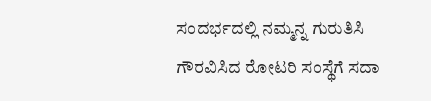ಸಂದರ್ಭದಲ್ಲಿ ನಮ್ಮನ್ನ ಗುರುತಿಸಿ ಗೌರವಿಸಿದ ರೋಟರಿ ಸಂಸ್ಥೆಗೆ ಸದಾ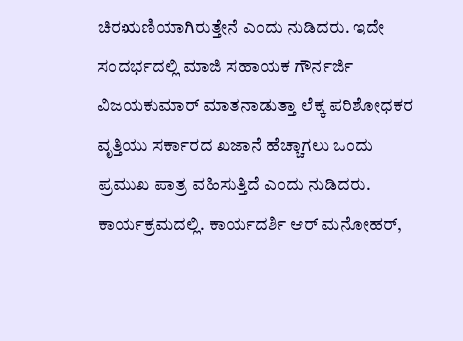ಚಿರಋಣಿಯಾಗಿರುತ್ತೇನೆ ಎಂದು ನುಡಿದರು. ಇದೇ ಸಂದರ್ಭದಲ್ಲಿ ಮಾಜಿ ಸಹಾಯಕ ಗೌರ್ನರ್ಜಿ ವಿಜಯಕುಮಾರ್ ಮಾತನಾಡುತ್ತಾ ಲೆಕ್ಕ ಪರಿಶೋಧಕರ ವೃತ್ತಿಯು ಸರ್ಕಾರದ ಖಜಾನೆ ಹೆಚ್ಚಾಗಲು ಒಂದು ಪ್ರಮುಖ ಪಾತ್ರ ವಹಿಸುತ್ತಿದೆ ಎಂದು ನುಡಿದರು. ಕಾರ್ಯಕ್ರಮದಲ್ಲಿ. ಕಾರ್ಯದರ್ಶಿ ಆರ್ ಮನೋಹರ್,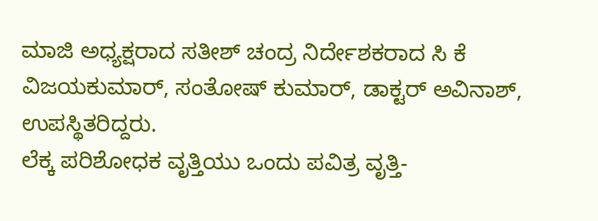ಮಾಜಿ ಅಧ್ಯಕ್ಷರಾದ ಸತೀಶ್ ಚಂದ್ರ ನಿರ್ದೇಶಕರಾದ ಸಿ ಕೆ ವಿಜಯಕುಮಾರ್, ಸಂತೋಷ್ ಕುಮಾರ್, ಡಾಕ್ಟರ್ ಅವಿನಾಶ್, ಉಪಸ್ಥಿತರಿದ್ದರು.
ಲೆಕ್ಕ ಪರಿಶೋಧಕ ವೃತ್ತಿಯು ಒಂದು ಪವಿತ್ರ ವೃತ್ತಿ-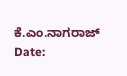ಕೆ.ಎಂ.ನಾಗರಾಜ್
Date: